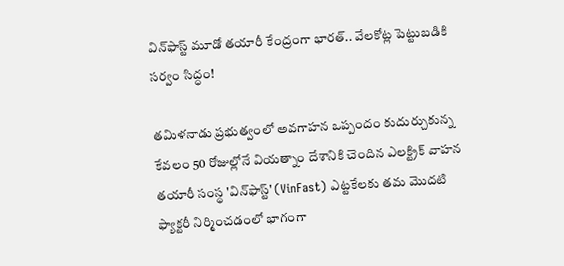విన్‌ఫాస్ట్‌ మూడో తయారీ కేంద్రంగా భారత్.. వేలకోట్ల పెట్టుబడికి సర్వం సిద్ధం!

తమిళనాడు ప్రభుత్వంలో అవగాహన ఒప్పందం కుదుర్చుకున్న కేవలం 50 రోజుల్లోనే వియత్నాం దేశానికి చెందిన ఎలక్ట్రిక్ వాహన తయారీ సంస్థ 'విన్‌ఫాస్ట్‌' (VinFast) ఎట్టకేలకు తమ మొదటి ఫ్యాక్టరీ నిర్మించడంలో భాగంగా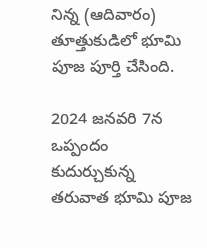నిన్న (ఆదివారం) తూత్తుకుడిలో భూమి పూజ పూర్తి చేసింది.

2024 జనవరి 7న ఒప్పందం కుదుర్చుకున్న తరువాత భూమి పూజ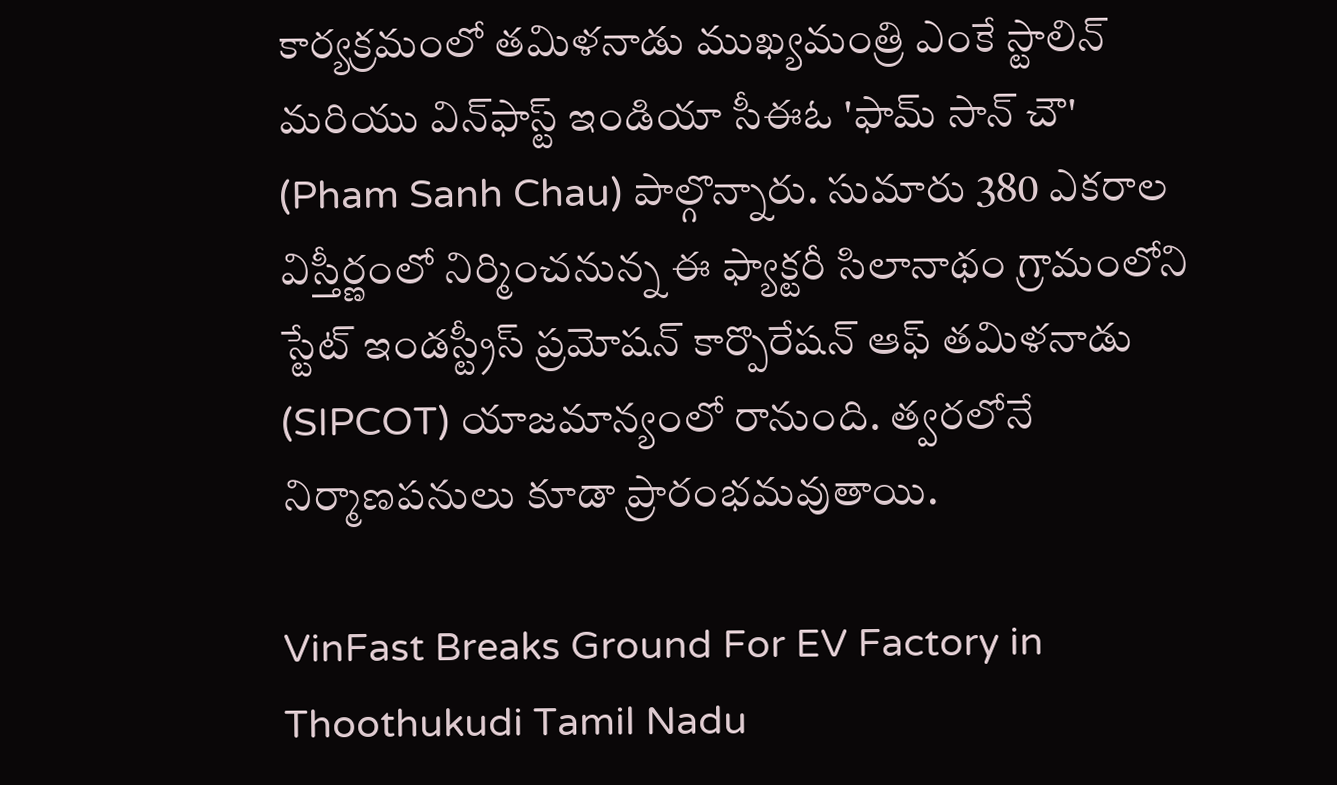కార్యక్రమంలో తమిళనాడు ముఖ్యమంత్రి ఎంకే స్టాలిన్ మరియు విన్‌ఫాస్ట్‌ ఇండియా సీఈఓ 'ఫామ్ సాన్ చౌ' (Pham Sanh Chau) పాల్గొన్నారు. సుమారు 380 ఎకరాల విస్తీర్ణంలో నిర్మించనున్న ఈ ఫ్యాక్టరీ సిలానాథం గ్రామంలోని స్టేట్ ఇండస్ట్రీస్ ప్రమోషన్ కార్పొరేషన్ ఆఫ్ తమిళనాడు (SIPCOT) యాజమాన్యంలో రానుంది. త్వరలోనే నిర్మాణపనులు కూడా ప్రారంభమవుతాయి.

VinFast Breaks Ground For EV Factory in Thoothukudi Tamil Nadu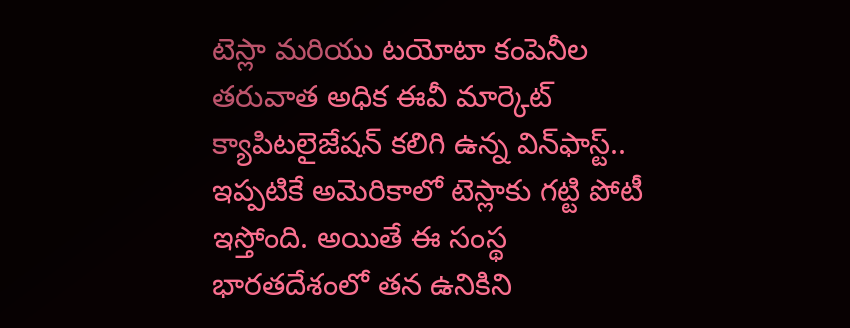టెస్లా మరియు టయోటా కంపెనీల తరువాత అధిక ఈవీ మార్కెట్ క్యాపిటలైజేషన్ కలిగి ఉన్న విన్‌ఫాస్ట్‌.. ఇప్పటికే అమెరికాలో టెస్లాకు గట్టి పోటీ ఇస్తోంది. అయితే ఈ సంస్థ భారతదేశంలో తన ఉనికిని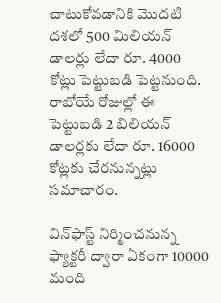చాటుకోవడానికి మొదటి దశలో 500 మిలియన్ డాలర్లు లేదా రూ. 4000 కోట్లు పెట్టుబడి పెట్టనుంది. రాబోయే రోజుల్లో ఈ పెట్టుబడి 2 బిలియన్ డాలర్లకు లేదా రూ. 16000 కోట్లకు చేరనున్నట్లు సమాచారం.

విన్‌ఫాస్ట్‌ నిర్మించనున్న ఫ్యాక్టరీ ద్వారా ఏకంగా 10000 మంది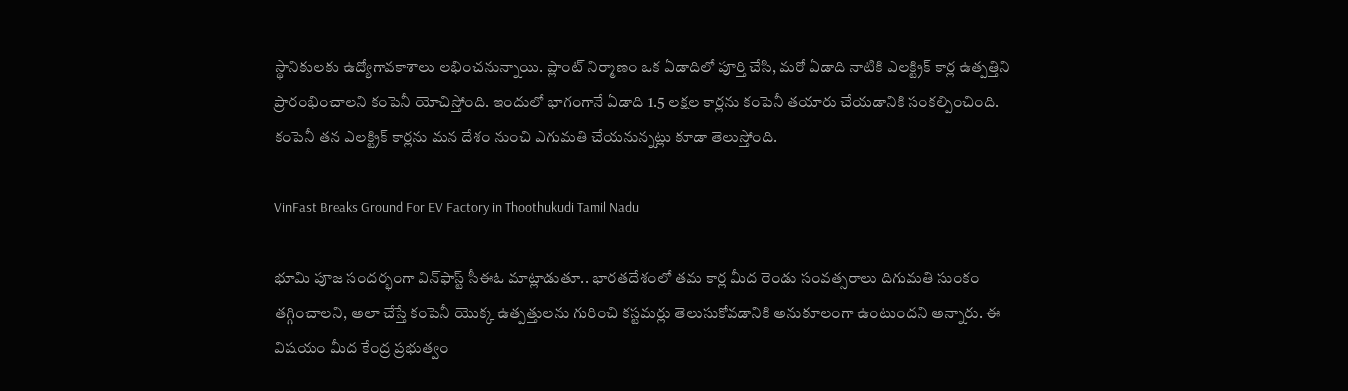స్థానికులకు ఉద్యోగావకాశాలు లభించనున్నాయి. ప్లాంట్ నిర్మాణం ఒక ఏడాదిలో పూర్తి చేసి, మరో ఏడాది నాటికి ఎలక్ట్రిక్ కార్ల ఉత్పత్తిని ప్రారంభించాలని కంపెనీ యోచిస్తోంది. ఇందులో భాగంగానే ఏడాది 1.5 లక్షల కార్లను కంపెనీ తయారు చేయడానికి సంకల్పించింది. కంపెనీ తన ఎలక్ట్రిక్ కార్లను మన దేశం నుంచి ఎగుమతి చేయనున్నట్లు కూడా తెలుస్తోంది.

VinFast Breaks Ground For EV Factory in Thoothukudi Tamil Nadu

భూమి పూజ సందర్భంగా విన్‌ఫాస్ట్‌ సీఈఓ మాట్లాడుతూ.. భారతదేశంలో తమ కార్ల మీద రెండు సంవత్సరాలు దిగుమతి సుంకం తగ్గించాలని, అలా చేస్తే కంపెనీ యొక్క ఉత్పత్తులను గురించి కస్టమర్లు తెలుసుకోవడానికి అనుకూలంగా ఉంటుందని అన్నారు. ఈ విషయం మీద కేంద్ర ప్రభుత్వం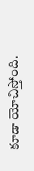కూడా యోచిస్తోంది.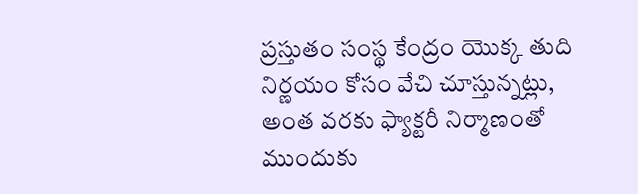ప్రస్తుతం సంస్థ కేంద్రం యొక్క తుది నిర్ణయం కోసం వేచి చూస్తున్నట్లు, అంత వరకు ఫ్యాక్టరీ నిర్మాణంతో ముందుకు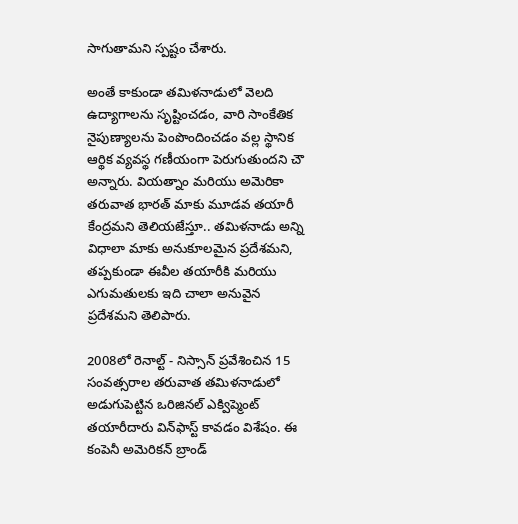సాగుతామని స్పష్టం చేశారు.

అంతే కాకుండా తమిళనాడులో వెలది ఉద్యాగాలను సృష్టించడం, వారి సాంకేతిక నైపుణ్యాలను పెంపొందించడం వల్ల స్థానిక ఆర్థిక వ్యవస్థ గణీయంగా పెరుగుతుందని చౌ అన్నారు. వియత్నాం మరియు అమెరికా తరువాత భారత్ మాకు మూడవ తయారీ కేంద్రమని తెలియజేస్తూ.. తమిళనాడు అన్ని విధాలా మాకు అనుకూలమైన ప్రదేశమని, తప్పకుండా ఈవీల తయారీకి మరియు ఎగుమతులకు ఇది చాలా అనువైన ప్రదేశమని తెలిపారు.

2008లో రెనాల్ట్ - నిస్సాన్ ప్రవేశించిన 15 సంవత్సరాల తరువాత తమిళనాడులో అడుగుపెట్టిన ఒరిజినల్ ఎక్విప్మెంట్ తయారీదారు విన్‌ఫాస్ట్‌ కావడం విశేషం. ఈ కంపెనీ అమెరికన్ బ్రాండ్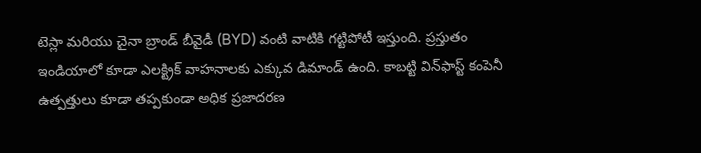టెస్లా మరియు చైనా బ్రాండ్ బీవైడీ (BYD) వంటి వాటికి గట్టిపోటీ ఇస్తుంది. ప్రస్తుతం ఇండియాలో కూడా ఎలక్ట్రిక్ వాహనాలకు ఎక్కువ డిమాండ్ ఉంది. కాబట్టి విన్‌ఫాస్ట్‌ కంపెనీ ఉత్పత్తులు కూడా తప్పకుండా అధిక ప్రజాదరణ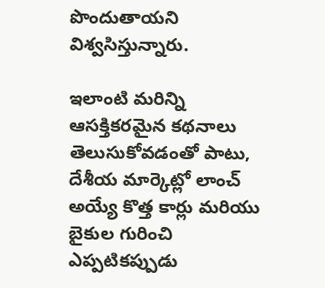పొందుతాయని విశ్వసిస్తున్నారు.

ఇలాంటి మరిన్ని ఆసక్తికరమైన కథనాలు తెలుసుకోవడంతో పాటు, దేశీయ మార్కెట్లో లాంచ్ అయ్యే కొత్త కార్లు మరియు బైకుల గురించి ఎప్పటికప్పుడు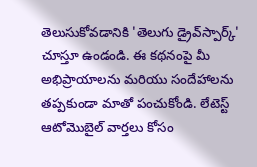తెలుసుకోవడానికి 'తెలుగు డ్రైవ్‌స్పార్క్' చూస్తూ ఉండండి. ఈ కథనంపై మీ అభిప్రాయాలను మరియు సందేహాలను తప్పకుండా మాతో పంచుకోండి. లేటెస్ట్ ఆటోమొబైల్ వార్తలు కోసం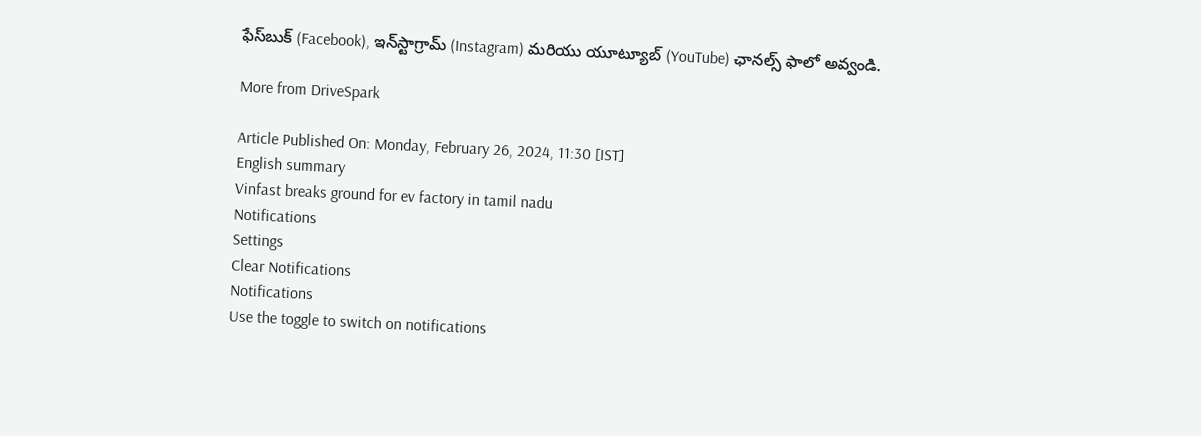ఫేస్‌బుక్ (Facebook), ఇన్‌స్టాగ్రామ్ (Instagram) మరియు యూట్యూబ్ (YouTube) ఛానల్స్ ఫాలో అవ్వండి.

More from DriveSpark

Article Published On: Monday, February 26, 2024, 11:30 [IST]
English summary
Vinfast breaks ground for ev factory in tamil nadu
Notifications
Settings
Clear Notifications
Notifications
Use the toggle to switch on notifications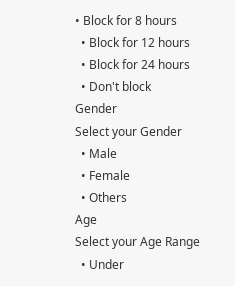• Block for 8 hours
  • Block for 12 hours
  • Block for 24 hours
  • Don't block
Gender
Select your Gender
  • Male
  • Female
  • Others
Age
Select your Age Range
  • Under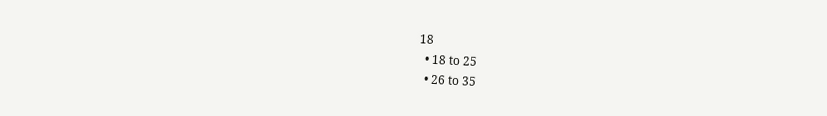18
  • 18 to 25
  • 26 to 35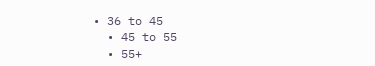• 36 to 45
  • 45 to 55
  • 55+